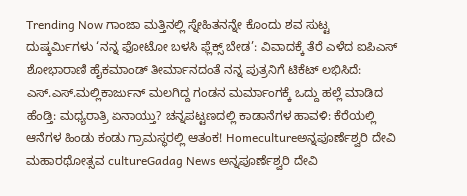Trending Now ಗಾಂಜಾ ಮತ್ತಿನಲ್ಲಿ ಸ್ನೇಹಿತನನ್ನೇ ಕೊಂದು ಶವ ಸುಟ್ಟ ದುಷ್ಕರ್ಮಿಗಳು ‘ನನ್ನ ಫೋಟೋ ಬಳಸಿ ಫ್ಲೆಕ್ಸ್ ಬೇಡ’: ವಿವಾದಕ್ಕೆ ತೆರೆ ಎಳೆದ ಐಪಿಎಸ್ ಶೋಭಾರಾಣಿ ಹೈಕಮಾಂಡ್ ತೀರ್ಮಾನದಂತೆ ನನ್ನ ಪುತ್ರನಿಗೆ ಟಿಕೆಟ್ ಲಭಿಸಿದೆ: ಎಸ್.ಎಸ್.ಮಲ್ಲಿಕಾರ್ಜುನ್ ಮಲಗಿದ್ದ ಗಂಡನ ಮರ್ಮಾಂಗಕ್ಕೆ ಒದ್ದು ಹಲ್ಲೆ ಮಾಡಿದ ಹೆಂಡ್ತಿ: ಮಧ್ಯರಾತ್ರಿ ಏನಾಯ್ತು? ಚನ್ನಪಟ್ಟಣದಲ್ಲಿ ಕಾಡಾನೆಗಳ ಹಾವಳಿ: ಕೆರೆಯಲ್ಲಿ ಆನೆಗಳ ಹಿಂಡು ಕಂಡು ಗ್ರಾಮಸ್ಥರಲ್ಲಿ ಆತಂಕ! Homecultureಅನ್ನಪೂರ್ಣೆಶ್ವರಿ ದೇವಿ ಮಹಾರಥೋತ್ಸವ cultureGadag News ಅನ್ನಪೂರ್ಣೆಶ್ವರಿ ದೇವಿ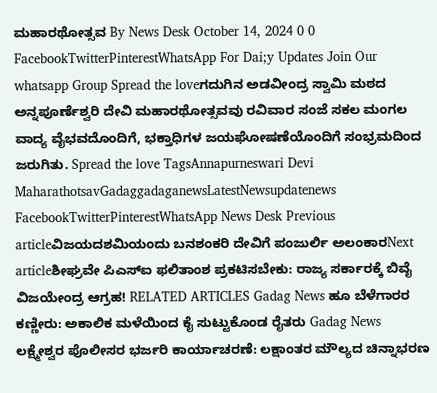ಮಹಾರಥೋತ್ಸವ By News Desk October 14, 2024 0 0 FacebookTwitterPinterestWhatsApp For Dai;y Updates Join Our whatsapp Group Spread the loveಗದುಗಿನ ಅಡವೀಂದ್ರ ಸ್ವಾಮಿ ಮಠದ ಅನ್ನಪೂರ್ಣೆಶ್ವರಿ ದೇವಿ ಮಹಾರಥೋತ್ಸವವು ರವಿವಾರ ಸಂಜೆ ಸಕಲ ಮಂಗಲ ವಾದ್ಯ ವೈಭವದೊಂದಿಗೆ, ಭಕ್ತಾಧಿಗಳ ಜಯಘೋಷಣೆಯೊಂದಿಗೆ ಸಂಭ್ರಮದಿಂದ ಜರುಗಿತು. Spread the love TagsAnnapurneswari Devi MaharathotsavGadaggadaganewsLatestNewsupdatenews FacebookTwitterPinterestWhatsApp News Desk Previous articleವಿಜಯದಶಮಿಯಂದು ಬನಶಂಕರಿ ದೇವಿಗೆ ಪಂಜುರ್ಲಿ ಅಲಂಕಾರNext articleಶೀಘ್ರವೇ ಪಿಎಸ್ಐ ಫಲಿತಾಂಶ ಪ್ರಕಟಿಸಬೇಕು: ರಾಜ್ಯ ಸರ್ಕಾರಕ್ಕೆ ಬಿವೈ ವಿಜಯೇಂದ್ರ ಆಗ್ರಹ! RELATED ARTICLES Gadag News ಹೂ ಬೆಳೆಗಾರರ ಕಣ್ಣೀರು: ಅಕಾಲಿಕ ಮಳೆಯಿಂದ ಕೈ ಸುಟ್ಟುಕೊಂಡ ರೈತರು Gadag News ಲಕ್ಷ್ಮೇಶ್ವರ ಪೊಲೀಸರ ಭರ್ಜರಿ ಕಾರ್ಯಾಚರಣೆ: ಲಕ್ಷಾಂತರ ಮೌಲ್ಯದ ಚಿನ್ನಾಭರಣ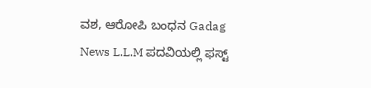ವಶ, ಆರೋಪಿ ಬಂಧನ Gadag News L.L.M ಪದವಿಯಲ್ಲಿ ಫಸ್ಟ್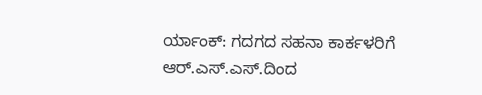ರ್ಯಾಂಕ್: ಗದಗದ ಸಹನಾ ಕಾರ್ಕಳರಿಗೆ ಆರ್.ಎಸ್.ಎಸ್.ದಿಂದ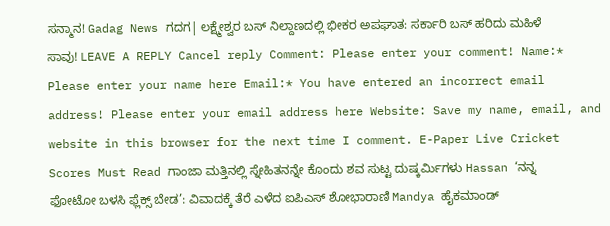ಸನ್ಮಾನ! Gadag News ಗದಗ| ಲಕ್ಷ್ಮೇಶ್ವರ ಬಸ್ ನಿಲ್ದಾಣದಲ್ಲಿ ಭೀಕರ ಅಪಘಾತ: ಸರ್ಕಾರಿ ಬಸ್ ಹರಿದು ಮಹಿಳೆ ಸಾವು! LEAVE A REPLY Cancel reply Comment: Please enter your comment! Name:* Please enter your name here Email:* You have entered an incorrect email address! Please enter your email address here Website: Save my name, email, and website in this browser for the next time I comment. E-Paper Live Cricket Scores Must Read ಗಾಂಜಾ ಮತ್ತಿನಲ್ಲಿ ಸ್ನೇಹಿತನನ್ನೇ ಕೊಂದು ಶವ ಸುಟ್ಟ ದುಷ್ಕರ್ಮಿಗಳು Hassan ‘ನನ್ನ ಫೋಟೋ ಬಳಸಿ ಫ್ಲೆಕ್ಸ್ ಬೇಡ’: ವಿವಾದಕ್ಕೆ ತೆರೆ ಎಳೆದ ಐಪಿಎಸ್ ಶೋಭಾರಾಣಿ Mandya ಹೈಕಮಾಂಡ್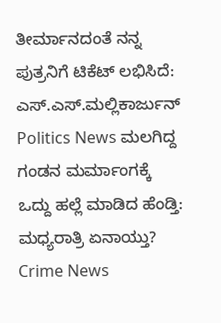ತೀರ್ಮಾನದಂತೆ ನನ್ನ ಪುತ್ರನಿಗೆ ಟಿಕೆಟ್ ಲಭಿಸಿದೆ: ಎಸ್.ಎಸ್.ಮಲ್ಲಿಕಾರ್ಜುನ್ Politics News ಮಲಗಿದ್ದ ಗಂಡನ ಮರ್ಮಾಂಗಕ್ಕೆ ಒದ್ದು ಹಲ್ಲೆ ಮಾಡಿದ ಹೆಂಡ್ತಿ: ಮಧ್ಯರಾತ್ರಿ ಏನಾಯ್ತು? Crime News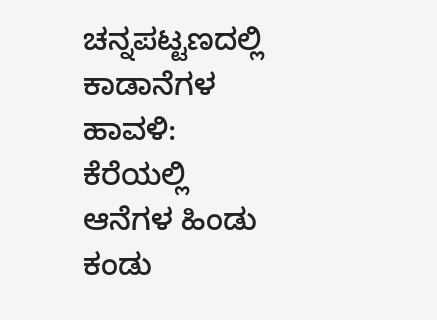ಚನ್ನಪಟ್ಟಣದಲ್ಲಿ ಕಾಡಾನೆಗಳ ಹಾವಳಿ: ಕೆರೆಯಲ್ಲಿ ಆನೆಗಳ ಹಿಂಡು ಕಂಡು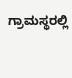ಗ್ರಾಮಸ್ಥರಲ್ಲಿ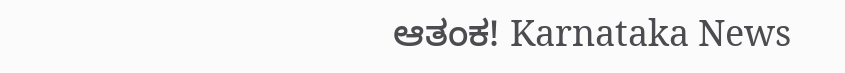ಆತಂಕ! Karnataka News